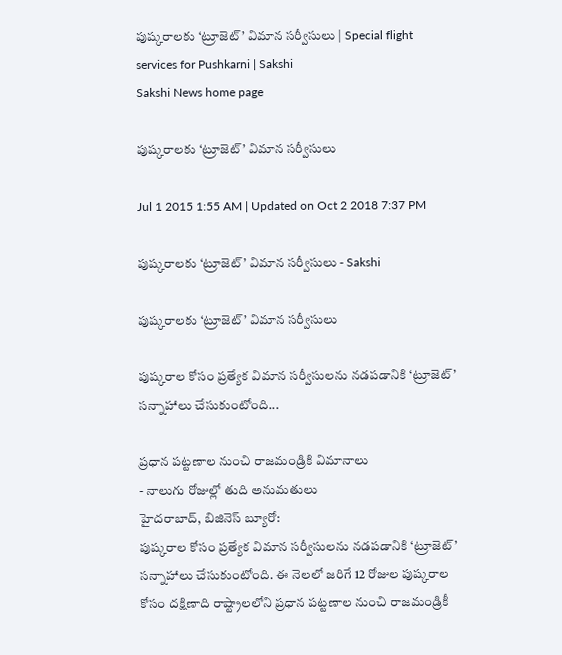పుష్కరాలకు ‘ట్రూజెట్’ విమాన సర్వీసులు | Special flight services for Pushkarni | Sakshi
Sakshi News home page

పుష్కరాలకు ‘ట్రూజెట్’ విమాన సర్వీసులు

Jul 1 2015 1:55 AM | Updated on Oct 2 2018 7:37 PM

పుష్కరాలకు ‘ట్రూజెట్’ విమాన సర్వీసులు - Sakshi

పుష్కరాలకు ‘ట్రూజెట్’ విమాన సర్వీసులు

పుష్కరాల కోసం ప్రత్యేక విమాన సర్వీసులను నడపడానికి ‘ట్రూజెట్’ సన్నాహాలు చేసుకుంటోంది...

ప్రధాన పట్టణాల నుంచి రాజమండ్రికి విమానాలు
- నాలుగు రోజుల్లో తుది అనుమతులు
హైదరాబాద్, బిజినెస్ బ్యూరో:
పుష్కరాల కోసం ప్రత్యేక విమాన సర్వీసులను నడపడానికి ‘ట్రూజెట్’ సన్నాహాలు చేసుకుంటోంది. ఈ నెలలో జరిగే 12 రోజుల పుష్కరాల కోసం దక్షిణాది రాష్ట్రాలలోని ప్రధాన పట్టణాల నుంచి రాజమండ్రికీ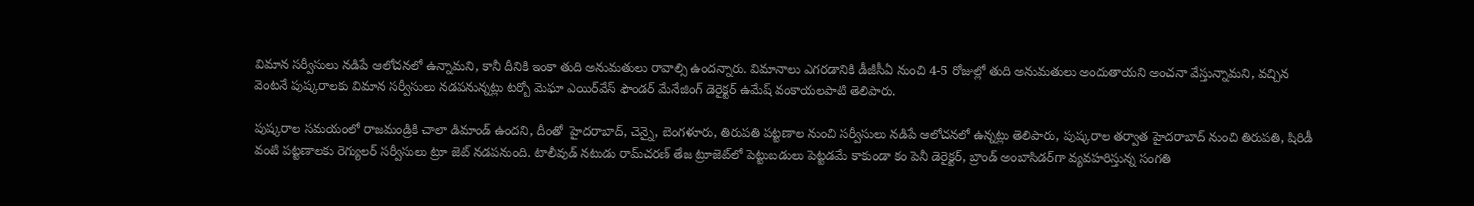విమాన సర్వీసులు నడిపే ఆలోచనలో ఉన్నామని, కానీ దీనికి ఇంకా తుది అనుమతులు రావాల్సి ఉందన్నారు. విమానాలు ఎగరడానికి డీజీసీఏ నుంచి 4-5 రోజుల్లో తుది అనుమతులు అందుతాయని అంచనా వేస్తున్నామని, వచ్చిన వెంటనే పుష్కరాలకు విమాన సర్వీసులు నడపనున్నట్లు టర్బో మెఘా ఎయిర్‌వేస్ ఫౌండర్ మేనేజింగ్ డెరైక్టర్ ఉమేష్ వంకాయలపాటి తెలిపారు.

పుష్కరాల సమయంలో రాజమండ్రికి చాలా డిమాండ్ ఉందని, దీంతో  హైదరాబాద్, చెన్నై, బెంగళూరు, తిరుపతి పట్టణాల నుంచి సర్వీసులు నడిపే ఆలోచనలో ఉన్నట్లు తెలిపారు, పుష్కరాల తర్వాత హైదరాబాద్ నుంచి తిరుపతి, షిరిడీ వంటి పట్టణాలకు రెగ్యులర్ సర్వీసులు ట్రూ జెట్ నడపనుంది. టాలీవుడ్ నటుడు రామ్‌చరణ్ తేజ ట్రూజెట్‌లో పెట్టుబడులు పెట్టడమే కాకుండా కం పెనీ డెరైక్టర్, బ్రాండ్ అంబాసిడర్‌గా వ్యవహరిస్తున్న సంగతి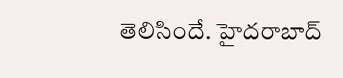తెలిసిందే. హైదరాబాద్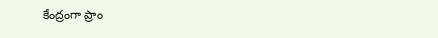కేంద్రంగా ప్రాం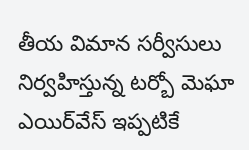తీయ విమాన సర్వీసులు నిర్వహిస్తున్న టర్బో మెఘా ఎయిర్‌వేస్ ఇప్పటికే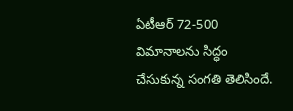ఏటీఆర్ 72-500 విమానాలను సిద్ధం చేసుకున్న సంగతి తెలిసిందే.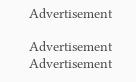Advertisement

Advertisement
Advertisement